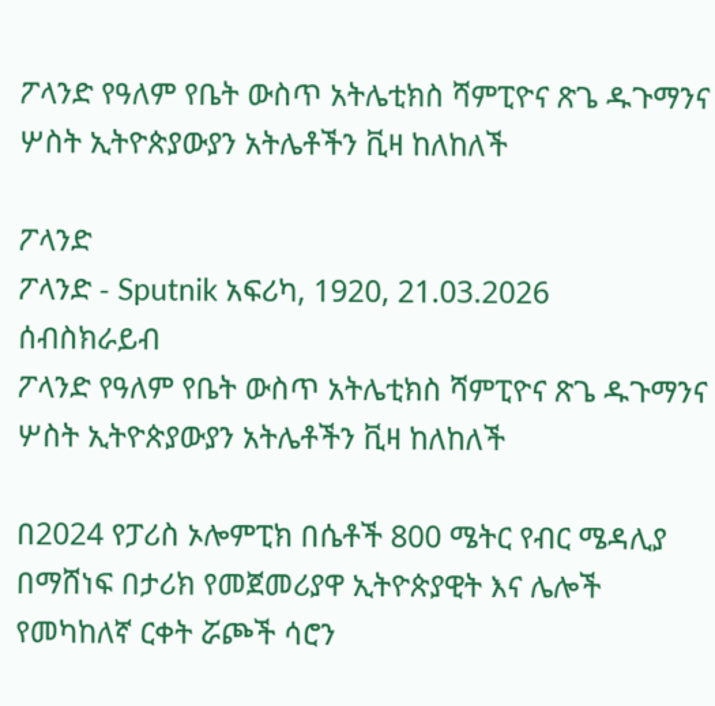ፖላንድ የዓለም የቤት ውስጥ አትሌቲክስ ሻምፒዮና ጽጌ ዱጉማንና ሦስት ኢትዮጵያውያን አትሌቶችን ቪዛ ከለከለች

ፖላንድ
ፖላንድ - Sputnik አፍሪካ, 1920, 21.03.2026
ሰብስክራይብ
ፖላንድ የዓለም የቤት ውስጥ አትሌቲክስ ሻምፒዮና ጽጌ ዱጉማንና ሦስት ኢትዮጵያውያን አትሌቶችን ቪዛ ከለከለች

በ2024 የፓሪስ ኦሎምፒክ በሴቶች 800 ሜትር የብር ሜዳሊያ በማሸነፍ በታሪክ የመጀመሪያዋ ኢትዮጵያዊት እና ሌሎች የመካከለኛ ርቀት ሯጮች ሳሮን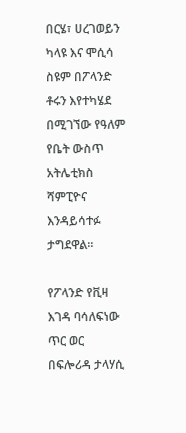በርሄ፣ ሀረገወይን ካላዩ እና ሞሲሳ ስዩም በፖላንድ ቶሩን እየተካሄደ በሚገኘው የዓለም የቤት ውስጥ አትሌቲክስ ሻምፒዮና እንዳይሳተፉ ታግደዋል።

የፖላንድ የቪዛ እገዳ ባሳለፍነው ጥር ወር በፍሎሪዳ ታላሃሲ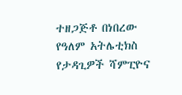ተዘጋጅቶ በነበረው የዓለም አትሌቲክስ የታዳጊዎች ሻምፒዮና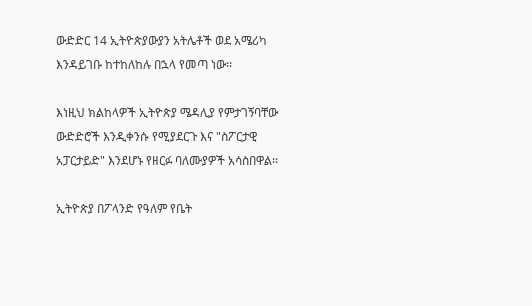ውድድር 14 ኢትዮጵያውያን አትሌቶች ወደ አሜሪካ እንዳይገቡ ከተከለከሉ በኋላ የመጣ ነው፡፡

እነዚህ ክልከላዎች ኢትዮጵያ ሜዳሊያ የምታገኝባቸው ውድድሮች እንዲቀንሱ የሚያደርጉ እና "ስፖርታዊ አፓርታይድ" እንደሆኑ የዘርፉ ባለሙያዎች አሳስበዋል፡፡

ኢትዮጵያ በፖላንድ የዓለም የቤት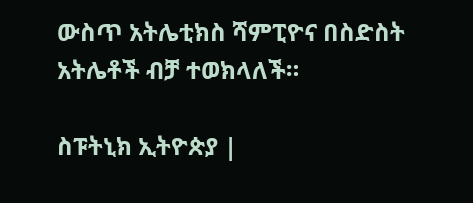ውስጥ አትሌቲክስ ሻምፒዮና በስድስት አትሌቶች ብቻ ተወክላለች።

ስፑትኒክ ኢትዮጵያ |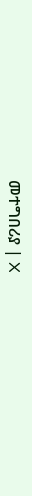መተግበሪያ | X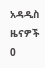አዳዲስ ዜናዎች
0